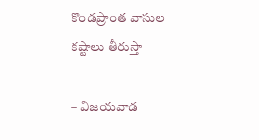కొండప్రాంత వాసుల కష్టాలు తీరుస్తా

– విజయవాడ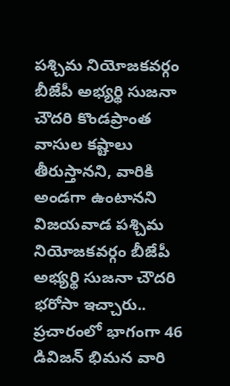పశ్చిమ నియోజకవర్గం బీజేపీ అభ్యర్థి సుజనా చౌదరి కొండప్రాంత వాసుల కష్టాలు తీరుస్తానని, వారికి అండగా ఉంటానని విజయవాడ పశ్చిమ నియోజకవర్గం బీజేపీ అభ్యర్థి సుజనా చౌదరి భరోసా ఇచ్చారు.. ప్రచారంలో భాగంగా 46 డివిజన్ భిమన వారి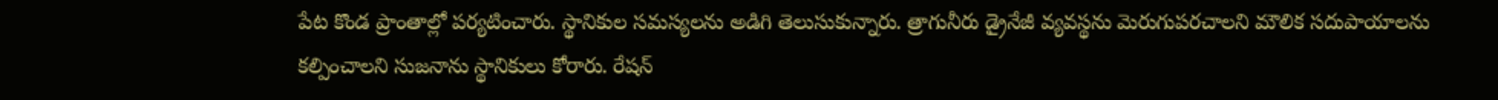పేట కొండ ప్రాంతాల్లో పర్యటించారు. స్థానికుల సమస్యలను అడిగి తెలుసుకున్నారు. త్రాగునీరు డ్రైనేజీ వ్యవస్థను మెరుగుపరచాలని మౌలిక సదుపాయాలను కల్పించాలని సుజనాను స్థానికులు కోరారు. రేషన్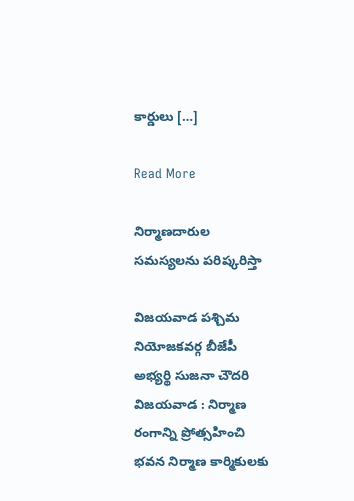కార్డులు […]

Read More

నిర్మాణదారుల సమస్యలను పరిష్కరిస్తా

విజయవాడ పశ్చిమ నియోజకవర్గ బీజేపీ అభ్యర్థి సుజనా చౌదరి విజయవాడ : నిర్మాణ రంగాన్ని ప్రోత్సహించి భవన నిర్మాణ కార్మికులకు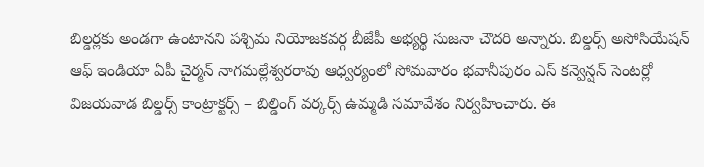బిల్డర్లకు అండగా ఉంటానని పశ్చిమ నియోజకవర్గ బీజేపీ అభ్యర్థి సుజనా చౌదరి అన్నారు. బిల్డర్స్ అసోసియేషన్ ఆఫ్ ఇండియా ఏపీ చైర్మన్ నాగమల్లేశ్వరరావు ఆధ్వర్యంలో సోమవారం భవానీపురం ఎస్ కన్వెన్షన్ సెంటర్లో విజయవాడ బిల్డర్స్ కాంట్రాక్టర్స్ – బిల్డింగ్ వర్కర్స్ ఉమ్మడి సమావేశం నిర్వహించారు. ఈ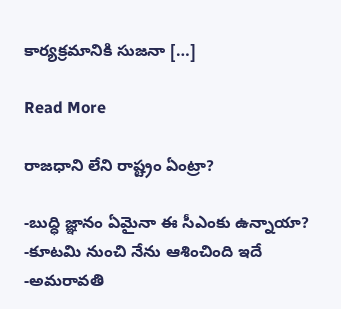కార్యక్రమానికి సుజనా […]

Read More

రాజధాని లేని రాష్ట్రం ఏంట్రా?

-బుద్ధి జ్ఞానం ఏమైనా ఈ సీఎంకు ఉన్నాయా? -కూటమి నుంచి నేను ఆశించింది ఇదే -అమరావతి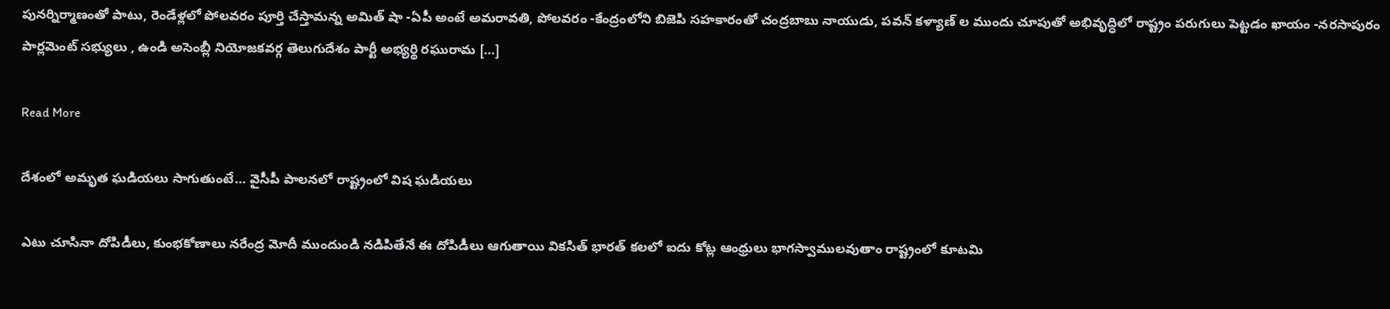పునర్నిర్మాణంతో పాటు, రెండేళ్లలో పోలవరం పూర్తి చేస్తామన్న అమిత్ షా -ఏపీ అంటే అమరావతి, పోలవరం -కేంద్రంలోని బిజెపి సహకారంతో చంద్రబాబు నాయుడు, పవన్ కళ్యాణ్ ల ముందు చూపుతో అభివృద్ధిలో రాష్ట్రం పరుగులు పెట్టడం ఖాయం -నరసాపురం పార్లమెంట్ సభ్యులు , ఉండి అసెంబ్లీ నియోజకవర్గ తెలుగుదేశం పార్టీ అభ్యర్థి రఘురామ […]

Read More

దేశంలో అమృత ఘడియలు సాగుతుంటే… వైసీపీ పాలనలో రాష్ట్రంలో విష ఘడియలు

ఎటు చూసినా దోపిడీలు, కుంభకోణాలు నరేంద్ర మోదీ ముందుండి నడిపితేనే ఈ దోపిడీలు ఆగుతాయి వికసిత్ భారత్ కలలో ఐదు కోట్ల ఆంధ్రులు భాగస్వాములవుతాం రాష్ట్రంలో కూటమి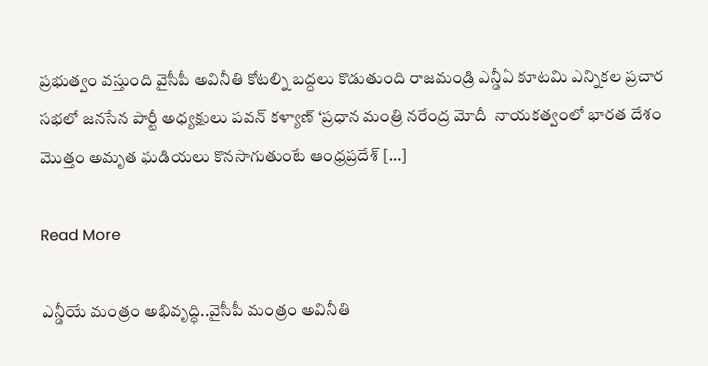ప్రభుత్వం వస్తుంది వైసీపీ అవినీతి కోటల్ని బద్దలు కొడుతుంది రాజమండ్రి ఎన్డీఏ కూటమి ఎన్నికల ప్రచార సభలో జనసేన పార్టీ అధ్యక్షులు పవన్ కళ్యాణ్ ‘ప్రధాన మంత్రి నరేంద్ర మోదీ  నాయకత్వంలో భారత దేశం మొత్తం అమృత ఘడియలు కొనసాగుతుంటే ఆంధ్రప్రదేశ్ […]

Read More

ఎన్డీయే మంత్రం అభివృద్ధి..వైసీపీ మంత్రం అవినీతి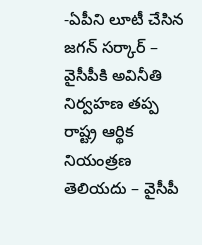-ఏపీని లూటీ చేసిన జగన్ సర్కార్ – వైసీపీకి అవినీతి నిర్వహణ తప్ప రాష్ట్ర ఆర్థిక నియంత్రణ తెలియదు – వైసీపీ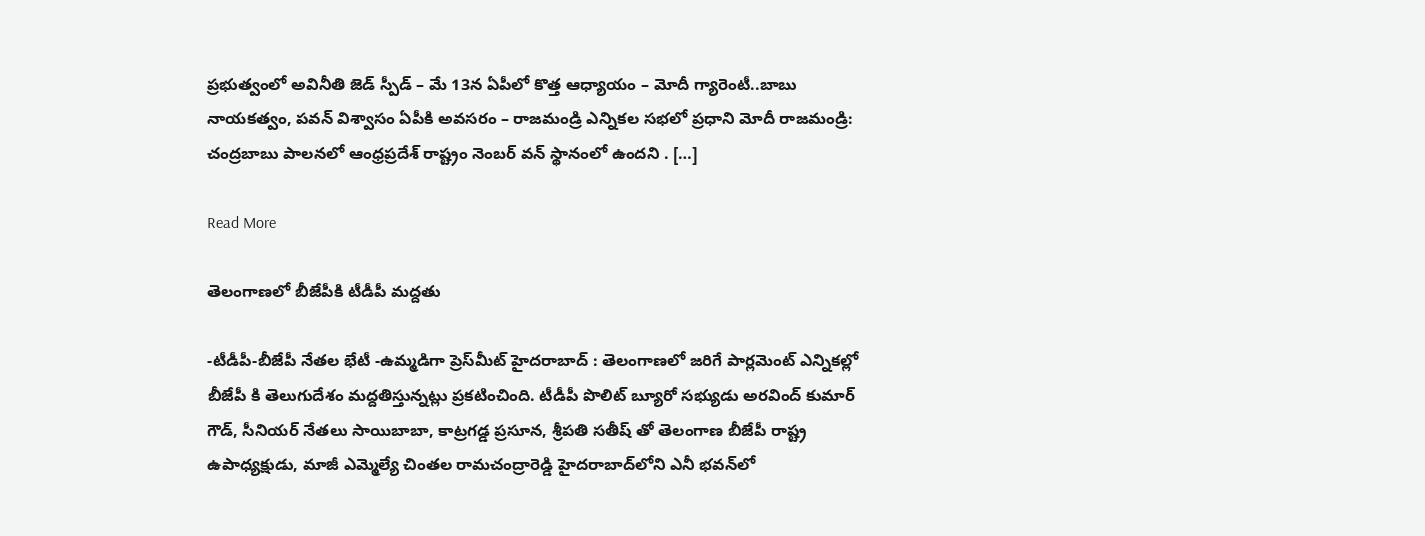ప్రభుత్వంలో అవినీతి జెడ్‌ స్పీడ్‌ – మే 13న ఏపీలో కొత్త ఆధ్యాయం – మోదీ గ్యారెంటీ..బాబు నాయకత్వం, పవన్‌ విశ్వాసం ఏపీకి అవసరం – రాజమండ్రి ఎన్నికల సభలో ప్రధాని మోదీ రాజమండ్రి: చంద్రబాబు పాలనలో ఆంధ్రప్రదేశ్ రాష్ట్రం నెంబర్ వన్ స్థానంలో ఉందని . […]

Read More

తెలంగాణలో బీజేపీకి టీడీపీ మద్దతు

-టీడీపీ-బీజేపీ నేతల భేటీ -ఉమ్మడిగా ప్రెస్‌మీట్ హైదరాబాద్‌ : తెలంగాణలో జరిగే పార్లమెంట్ ఎన్నికల్లో బీజేపీ కి తెలుగుదేశం మద్దతిస్తున్నట్లు ప్రకటించింది. టీడీపీ పొలిట్ బ్యూరో సభ్యుడు అరవింద్ కుమార్ గౌడ్, సీనియర్ నేతలు సాయిబాబా, కాట్రగడ్డ ప్రసూన, శ్రీపతి సతీష్ తో తెలంగాణ బీజేపీ రాష్ట్ర ఉపాధ్యక్షుడు, మాజీ ఎమ్మెల్యే చింతల రామచంద్రారెడ్డి హైదరాబాద్‌లోని ఎనీ భవన్‌లో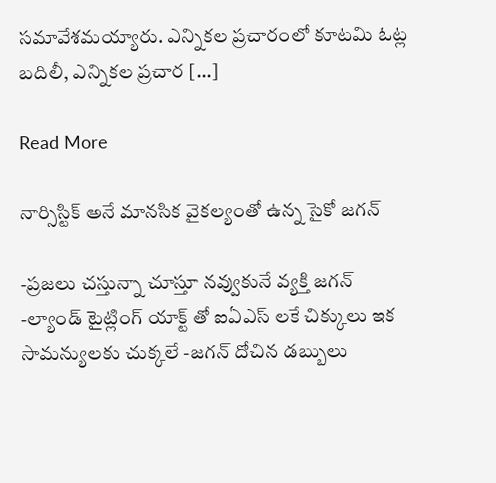సమావేశమయ్యారు. ఎన్నికల ప్రచారంలో కూటమి ఓట్ల బదిలీ, ఎన్నికల ప్రచార […]

Read More

నార్సిస్టిక్ అనే మానసిక వైకల్యంతో ఉన్న సైకో జగన్

-ప్రజలు చస్తున్నా చూస్తూ నవ్వుకునే వ్యక్తి జగన్ -ల్యాండ్ టైట్లింగ్ యాక్ట్ తో ఐఏఎస్ లకే చిక్కులు ఇక సామన్యులకు చుక్కలే -జగన్ దోచిన డబ్బులు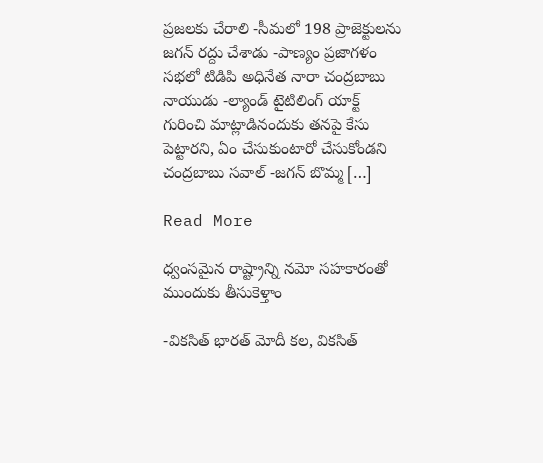ప్రజలకు చేరాలి -సీమలో 198 ప్రాజెక్టులను జగన్ రద్దు చేశాడు -పాణ్యం ప్రజాగళం సభలో టిడిపి అధినేత నారా చంద్రబాబు నాయుడు -ల్యాండ్ టైటిలింగ్ యాక్ట్ గురించి మాట్లాడినందుకు తనపై కేసు పెట్టారని, ఏం చేసుకుంటారో చేసుకోండని చంద్రబాబు సవాల్ -జగన్ బొమ్మ […]

Read More

ధ్వంసమైన రాష్ట్రాన్ని నమో సహకారంతో ముందుకు తీసుకెళ్తాం

-వికసిత్ భారత్ మోదీ కల, వికసిత్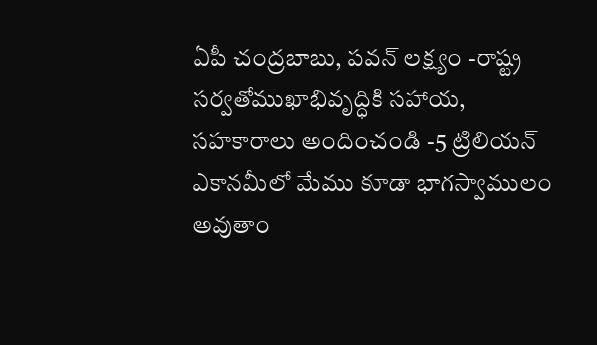ఏపీ చంద్రబాబు, పవన్ లక్ష్యం -రాష్ట్ర సర్వతోముఖాభివృద్ధికి సహాయ, సహకారాలు అందించండి -5 ట్రిలియన్ ఎకానమీలో మేము కూడా భాగస్వాములం అవుతాం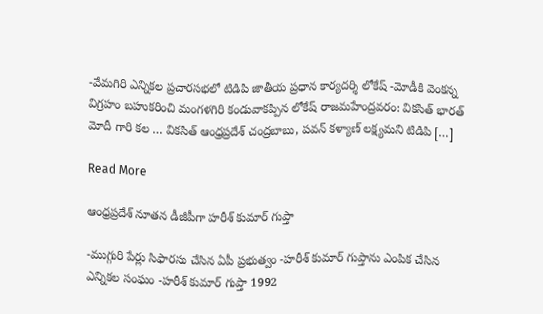-వేమగిరి ఎన్నికల ప్రచారసభలో టిడిపి జాతీయ ప్రధాన కార్యదర్శి లోకేష్ -మోడీకి వెంకన్న విగ్రహం బహుకరించి మంగళగిరి కండువాకప్పిన లోకేష్ రాజమహేంద్రవరం: వికసిత్ భారత్ మోదీ గారి కల … వికసిత్ ఆంధ్రప్రదేశ్ చంద్రబాబు, పవన్ కళ్యాణ్ లక్ష్యమని టిడిపి […]

Read More

ఆంధ్రప్రదేశ్‌ నూతన డీజీపీగా హరీశ్‌ కుమార్‌ గుప్తా

-ముగ్గురి పేర్లు సిఫారసు చేసిన ఏపీ ప్రభుత్వం -హరీశ్ కుమార్ గుప్తాను ఎంపిక చేసిన ఎన్నికల సంఘం -హరీశ్ కుమార్ గుప్తా 1992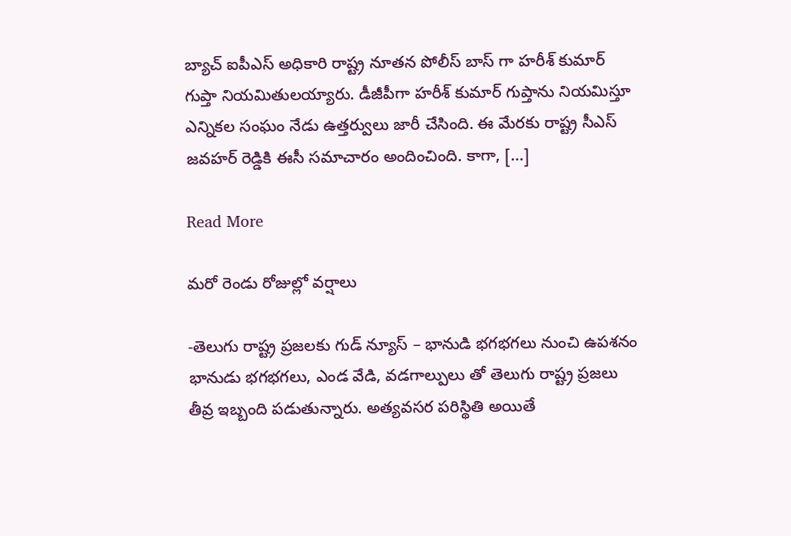బ్యాచ్ ఐపీఎస్ అధికారి రాష్ట్ర నూతన పోలీస్ బాస్ గా హరీశ్ కుమార్ గుప్తా నియమితులయ్యారు. డీజీపీగా హరీశ్ కుమార్ గుప్తాను నియమిస్తూ ఎన్నికల సంఘం నేడు ఉత్తర్వులు జారీ చేసింది. ఈ మేరకు రాష్ట్ర సీఎస్ జవహర్ రెడ్డికి ఈసీ సమాచారం అందించింది. కాగా, […]

Read More

మరో రెండు రోజుల్లో వర్షాలు

-తెలుగు రాష్ట్ర ప్రజలకు గుడ్ న్యూస్ – భానుడి భగభగలు నుంచి ఉపశనం భానుడు భగభగలు, ఎండ వేడి, వడగాల్పులు తో తెలుగు రాష్ట్ర ప్రజలు తీవ్ర ఇబ్బంది పడుతున్నారు. అత్యవసర పరిస్థితి అయితే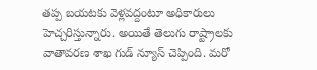తప్ప బయటకు వెళ్లవద్దంటూ అధికారులు హెచ్చరిస్తున్నారు. అయితే తెలుగు రాష్ట్రాలకు వాతావరణ శాఖ గుడ్ న్యూస్ చెప్పింది. మరో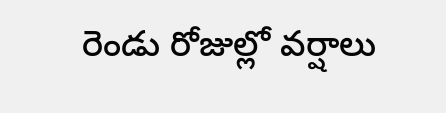రెండు రోజుల్లో వర్షాలు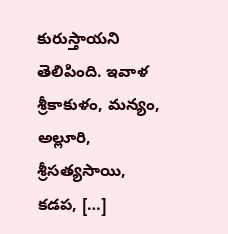కురుస్తాయని తెలిపింది. ఇవాళ శ్రీకాకుళం, మన్యం, అల్లూరి, శ్రీసత్యసాయి, కడప, […]